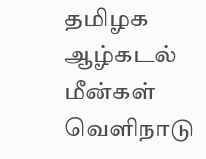தமிழக ஆழ்கடல் மீன்கள் வெளிநாடு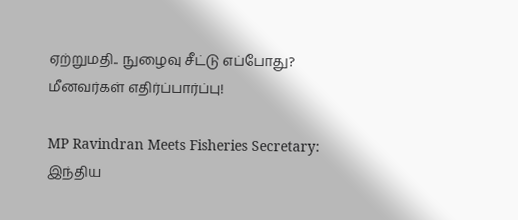ஏற்றுமதி.. நுழைவு சீட்டு எப்போது? மீனவர்கள் எதிர்ப்பார்ப்பு!

MP Ravindran Meets Fisheries Secretary: இந்திய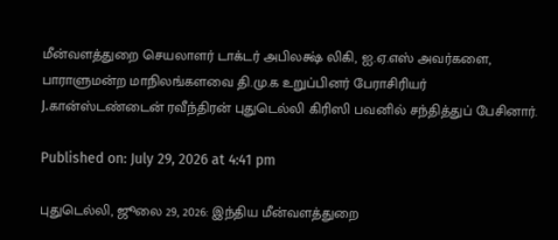மீன்வளத்துறை செயலாளர் டாக்டர் அபிலக்ஷ் லிகி, ஐ.ஏ.எஸ் அவர்களை, பாராளுமன்ற மாநிலங்களவை தி.மு.க உறுப்பினர் பேராசிரியர் J.கான்ஸ்டண்டைன் ரவீந்திரன் புதுடெல்லி கிரிஸி பவனில் சந்தித்துப் பேசினார்.

Published on: July 29, 2026 at 4:41 pm

புதுடெல்லி, ஜூலை 29, 2026: இந்திய மீன்வளத்துறை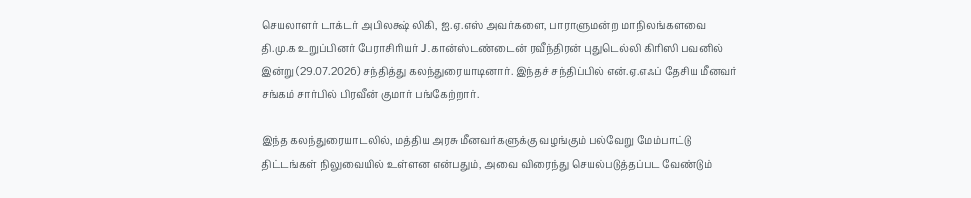செயலாளர் டாக்டர் அபிலக்ஷ் லிகி, ஐ.ஏ.எஸ் அவர்களை, பாராளுமன்ற மாநிலங்களவை தி.மு.க உறுப்பினர் பேராசிரியர் J.கான்ஸ்டண்டைன் ரவீந்திரன் புதுடெல்லி கிரிஸி பவனில் இன்று (29.07.2026) சந்தித்து கலந்துரையாடினார். இந்தச் சந்திப்பில் என்.ஏ.எஃப் தேசிய மீனவர் சங்கம் சார்பில் பிரவீன் குமார் பங்கேற்றார்.

இந்த கலந்துரையாடலில், மத்திய அரசு மீனவர்களுக்கு வழங்கும் பல்வேறு மேம்பாட்டு திட்டங்கள் நிலுவையில் உள்ளன என்பதும், அவை விரைந்து செயல்படுத்தப்பட வேண்டும்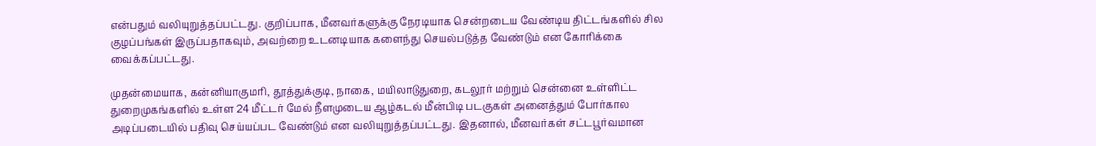என்பதும் வலியுறுத்தப்பட்டது. குறிப்பாக, மீனவர்களுக்கு நேரடியாக சென்றடைய வேண்டிய திட்டங்களில் சில குழப்பங்கள் இருப்பதாகவும், அவற்றை உடனடியாக களைந்து செயல்படுத்த வேண்டும் என கோரிக்கை வைக்கப்பட்டது.

முதன்மையாக, கன்னியாகுமரி, தூத்துக்குடி, நாகை, மயிலாடுதுறை, கடலூர் மற்றும் சென்னை உள்ளிட்ட துறைமுகங்களில் உள்ள 24 மீட்டர் மேல் நீளமுடைய ஆழ்கடல் மீன்பிடி படகுகள் அனைத்தும் போர்கால அடிப்படையில் பதிவு செய்யப்பட வேண்டும் என வலியுறுத்தப்பட்டது. இதனால், மீனவர்கள் சட்டபூர்வமான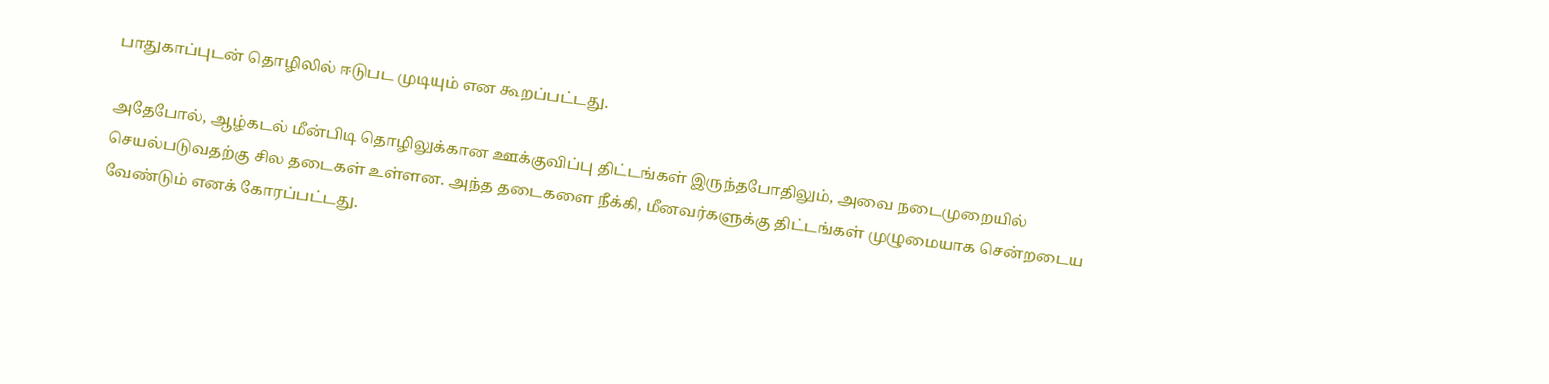பாதுகாப்புடன் தொழிலில் ஈடுபட முடியும் என கூறப்பட்டது.

அதேபோல், ஆழ்கடல் மீன்பிடி தொழிலுக்கான ஊக்குவிப்பு திட்டங்கள் இருந்தபோதிலும், அவை நடைமுறையில் செயல்படுவதற்கு சில தடைகள் உள்ளன. அந்த தடைகளை நீக்கி, மீனவர்களுக்கு திட்டங்கள் முழுமையாக சென்றடைய வேண்டும் எனக் கோரப்பட்டது.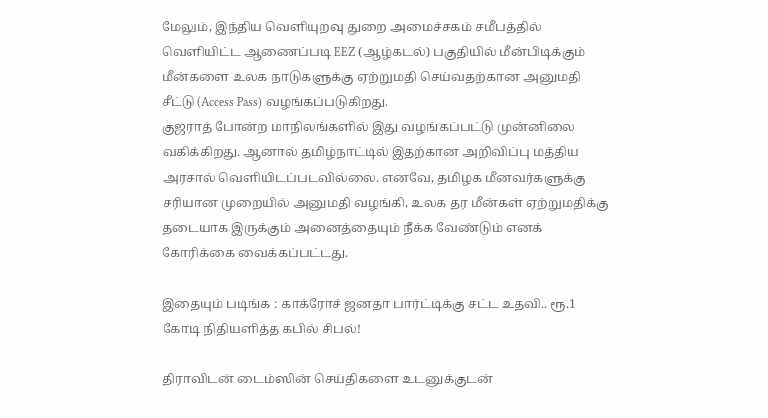மேலும், இந்திய வெளியுறவு துறை அமைச்சகம் சமீபத்தில் வெளியிட்ட ஆணைப்படி EEZ (ஆழ்கடல்) பகுதியில் மீன்பிடிக்கும் மீன்களை உலக நாடுகளுக்கு ஏற்றுமதி செய்வதற்கான அனுமதி சீட்டு (Access Pass) வழங்கப்படுகிறது.
குஜராத் போன்ற மாநிலங்களில் இது வழங்கப்பட்டு முன்னிலை வகிக்கிறது. ஆனால் தமிழ்நாட்டில் இதற்கான அறிவிப்பு மத்திய அரசால் வெளியிடப்படவில்லை. எனவே, தமிழக மீனவர்களுக்கு சரியான முறையில் அனுமதி வழங்கி, உலக தர மீன்கள் ஏற்றுமதிக்கு தடையாக இருக்கும் அனைத்தையும் நீக்க வேண்டும் எனக் கோரிக்கை வைக்கப்பட்டது.

இதையும் படிங்க : காக்ரோச் ஜனதா பார்ட்டிக்கு சட்ட உதவி.. ரூ.1 கோடி நிதியளித்த கபில் சிபல்!

திராவிடன் டைம்ஸின் செய்திகளை உடனுக்குடன்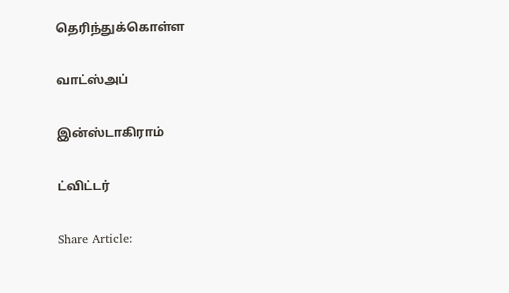தெரிந்துக்கொள்ள

வாட்ஸ்அப்

இன்ஸ்டாகிராம்

ட்விட்டர்

Share Article: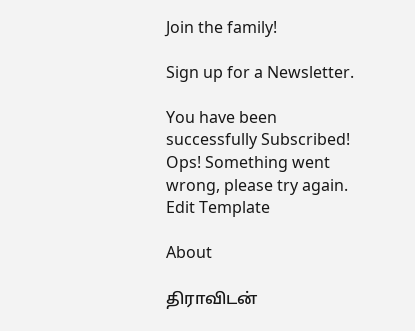Join the family!

Sign up for a Newsletter.

You have been successfully Subscribed! Ops! Something went wrong, please try again.
Edit Template

About

திராவிடன்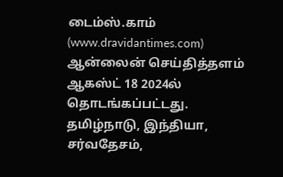டைம்ஸ்.காம் (www.dravidantimes.com) ஆன்லைன் செய்தித்தளம் ஆகஸ்ட் 18 2024ல் தொடங்கப்பட்டது. தமிழ்நாடு, இந்தியா, சர்வதேசம்,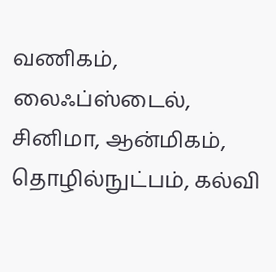வணிகம், லைஃப்ஸ்டைல், சினிமா, ஆன்மிகம், தொழில்நுட்பம், கல்வி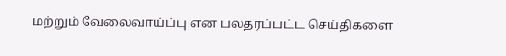மற்றும் வேலைவாய்ப்பு என பலதரப்பட்ட செய்திகளை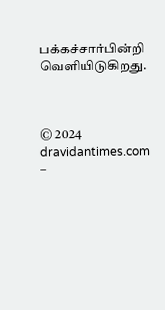பக்கச்சார்பின்றி வெளியிடுகிறது.



© 2024 dravidantimes.com –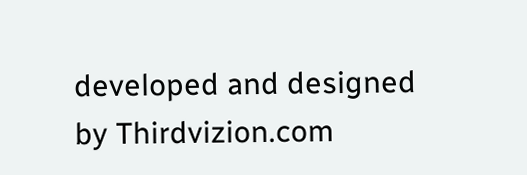developed and designed by Thirdvizion.com